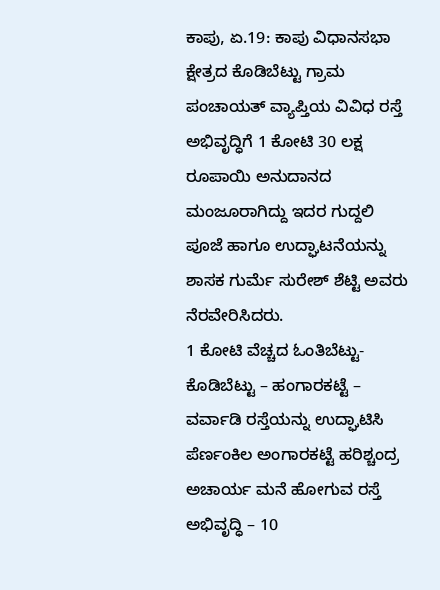ಕಾಪು, ಏ.19: ಕಾಪು ವಿಧಾನಸಭಾ ಕ್ಷೇತ್ರದ ಕೊಡಿಬೆಟ್ಟು ಗ್ರಾಮ ಪಂಚಾಯತ್ ವ್ಯಾಪ್ತಿಯ ವಿವಿಧ ರಸ್ತೆ ಅಭಿವೃದ್ಧಿಗೆ 1 ಕೋಟಿ 30 ಲಕ್ಷ ರೂಪಾಯಿ ಅನುದಾನದ ಮಂಜೂರಾಗಿದ್ದು ಇದರ ಗುದ್ದಲಿ ಪೂಜೆ ಹಾಗೂ ಉದ್ಘಾಟನೆಯನ್ನು ಶಾಸಕ ಗುರ್ಮೆ ಸುರೇಶ್ ಶೆಟ್ಟಿ ಅವರು ನೆರವೇರಿಸಿದರು.
1 ಕೋಟಿ ವೆಚ್ಚದ ಓಂತಿಬೆಟ್ಟು- ಕೊಡಿಬೆಟ್ಟು – ಹಂಗಾರಕಟ್ಟೆ – ವರ್ವಾಡಿ ರಸ್ತೆಯನ್ನು ಉದ್ಘಾಟಿಸಿ ಪೆರ್ಣಂಕಿಲ ಅಂಗಾರಕಟ್ಟೆ ಹರಿಶ್ಚಂದ್ರ ಅಚಾರ್ಯ ಮನೆ ಹೋಗುವ ರಸ್ತೆ ಅಭಿವೃದ್ಧಿ – 10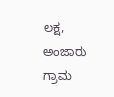ಲಕ್ಷ, ಅಂಜಾರು ಗ್ರಾಮ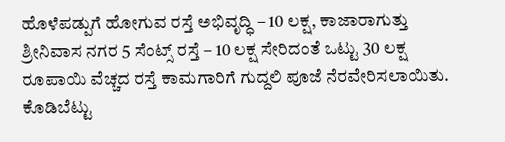ಹೊಳೆಪಡ್ಪುಗೆ ಹೋಗುವ ರಸ್ತೆ ಅಭಿವೃದ್ಧಿ – 10 ಲಕ್ಷ, ಕಾಜಾರಾಗುತ್ತು ಶ್ರೀನಿವಾಸ ನಗರ 5 ಸೆಂಟ್ಸ್ ರಸ್ತೆ – 10 ಲಕ್ಷ ಸೇರಿದಂತೆ ಒಟ್ಟು 30 ಲಕ್ಷ ರೂಪಾಯಿ ವೆಚ್ಚದ ರಸ್ತೆ ಕಾಮಗಾರಿಗೆ ಗುದ್ದಲಿ ಪೂಜೆ ನೆರವೇರಿಸಲಾಯಿತು.
ಕೊಡಿಬೆಟ್ಟು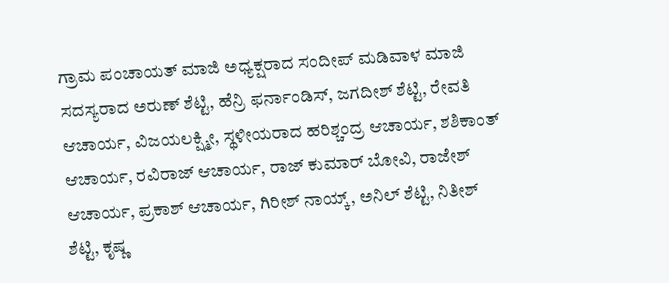ಗ್ರಾಮ ಪಂಚಾಯತ್ ಮಾಜಿ ಅಧ್ಯಕ್ಷರಾದ ಸಂದೀಪ್ ಮಡಿವಾಳ ಮಾಜಿ ಸದಸ್ಯರಾದ ಅರುಣ್ ಶೆಟ್ಟಿ, ಹೆನ್ರಿ ಫರ್ನಾಂಡಿಸ್, ಜಗದೀಶ್ ಶೆಟ್ಟಿ, ರೇವತಿ ಆಚಾರ್ಯ, ವಿಜಯಲಕ್ಷ್ಮೀ, ಸ್ಥಳೀಯರಾದ ಹರಿಶ್ಚಂದ್ರ ಆಚಾರ್ಯ, ಶಶಿಕಾಂತ್ ಆಚಾರ್ಯ, ರವಿರಾಜ್ ಆಚಾರ್ಯ, ರಾಜ್ ಕುಮಾರ್ ಬೋವಿ, ರಾಜೇಶ್ ಆಚಾರ್ಯ, ಪ್ರಕಾಶ್ ಆಚಾರ್ಯ, ಗಿರೀಶ್ ನಾಯ್ಕ್, ಅನಿಲ್ ಶೆಟ್ಟಿ, ನಿತೀಶ್ ಶೆಟ್ಟಿ, ಕೃಷ್ಣ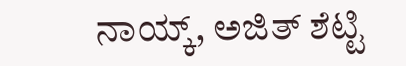ನಾಯ್ಕ್, ಅಜಿತ್ ಶೆಟ್ಟಿ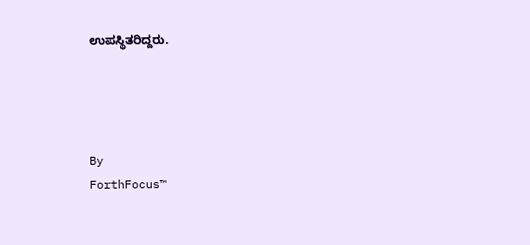ಉಪಸ್ಥಿತರಿದ್ದರು.




By
ForthFocus™